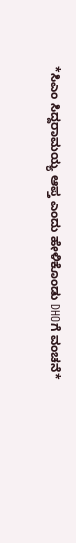*ಸಿಎಂ ಸಿದ್ದರಾಮಯ್ಯ ಆಪ್ತ ಎಂದು ಹೇಳಿಕೊಂಡು DHOಗೆ ವಂಚನೆ*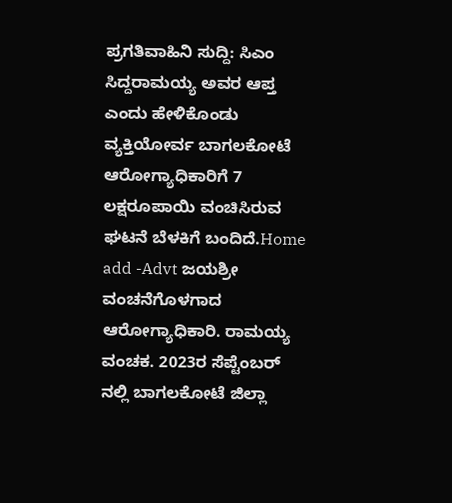ಪ್ರಗತಿವಾಹಿನಿ ಸುದ್ದಿ: ಸಿಎಂ ಸಿದ್ದರಾಮಯ್ಯ ಅವರ ಆಪ್ತ ಎಂದು ಹೇಳಿಕೊಂಡು ವ್ಯಕ್ತಿಯೋರ್ವ ಬಾಗಲಕೋಟೆ ಆರೋಗ್ಯಾಧಿಕಾರಿಗೆ 7 ಲಕ್ಷರೂಪಾಯಿ ವಂಚಿಸಿರುವ ಘಟನೆ ಬೆಳಕಿಗೆ ಬಂದಿದೆ.Home add -Advt ಜಯಶ್ರೀ ವಂಚನೆಗೊಳಗಾದ ಆರೋಗ್ಯಾಧಿಕಾರಿ. ರಾಮಯ್ಯ ವಂಚಕ. 2023ರ ಸೆಪ್ಟೆಂಬರ್ ನಲ್ಲಿ ಬಾಗಲಕೋಟೆ ಜಿಲ್ಲಾ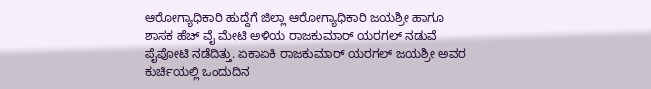ಆರೋಗ್ಯಾಧಿಕಾರಿ ಹುದ್ದೆಗೆ ಜಿಲ್ಲಾ ಆರೋಗ್ಯಾಧಿಕಾರಿ ಜಯಶ್ರೀ ಹಾಗೂ ಶಾಸಕ ಹೆಚ್ ವೈ ಮೇಟಿ ಅಳಿಯ ರಾಜಕುಮಾರ್ ಯರಗಲ್ ನಡುವೆ ಪೈಪೋಟಿ ನಡೆದಿತ್ತು. ಏಕಾಏಕಿ ರಾಜಕುಮಾರ್ ಯರಗಲ್ ಜಯಶ್ರೀ ಅವರ ಕುರ್ಚಿಯಲ್ಲಿ ಒಂದುದಿನ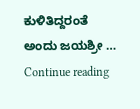ಕುಳಿತಿದ್ದರಂತೆ ಅಂದು ಜಯಶ್ರೀ … Continue reading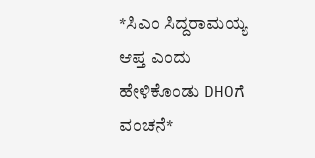*ಸಿಎಂ ಸಿದ್ದರಾಮಯ್ಯ ಆಪ್ತ ಎಂದು ಹೇಳಿಕೊಂಡು DHOಗೆ ವಂಚನೆ*